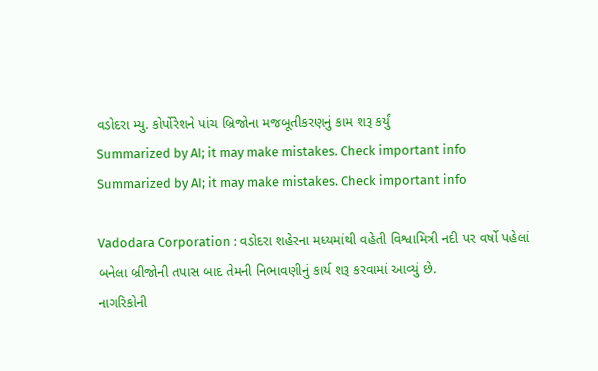વડોદરા મ્યુ. કોર્પોરેશને પાંચ બ્રિજોના મજબૂતીકરણનું કામ શરૂ કર્યું
Summarized by AI; it may make mistakes. Check important info
Summarized by AI; it may make mistakes. Check important info

Vadodara Corporation : વડોદરા શહેરના મધ્યમાંથી વહેતી વિશ્વામિત્રી નદી પર વર્ષો પહેલાં બનેલા બ્રીજોની તપાસ બાદ તેમની નિભાવણીનું કાર્ય શરૂ કરવામાં આવ્યું છે.
નાગરિકોની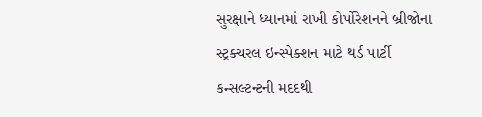સુરક્ષાને ધ્યાનમાં રાખી કોર્પોરેશનને બ્રીજોના સ્ટ્રક્ચરલ ઇન્સ્પેક્શન માટે થર્ડ પાર્ટી કન્સલ્ટન્ટની મદદથી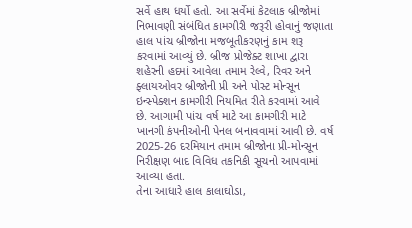સર્વે હાથ ધર્યો હતો. આ સર્વેમાં કેટલાક બ્રીજોમાં નિભાવણી સંબંધિત કામગીરી જરૂરી હોવાનું જણાતા હાલ પાંચ બ્રીજોના મજબૂતીકરણનું કામ શરૂ કરવામાં આવ્યું છે. બ્રીજ પ્રોજેક્ટ શાખા દ્વારા શહેરની હદમાં આવેલા તમામ રેલ્વે, રિવર અને ફ્લાયઓવર બ્રીજોની પ્રી અને પોસ્ટ મોન્સૂન ઇન્સ્પેક્શન કામગીરી નિયમિત રીતે કરવામાં આવે છે. આગામી પાંચ વર્ષ માટે આ કામગીરી માટે ખાનગી કંપનીઓની પેનલ બનાવવામાં આવી છે. વર્ષ 2025-26 દરમિયાન તમામ બ્રીજોના પ્રી-મોન્સૂન નિરીક્ષણ બાદ વિવિધ તકનિકી સૂચનો આપવામાં આવ્યા હતા.
તેના આધારે હાલ કાલાઘોડા,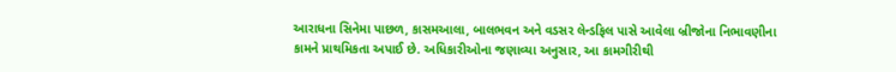આરાધના સિનેમા પાછળ, કાસમઆલા, બાલભવન અને વડસર લેન્ડફિલ પાસે આવેલા બ્રીજોના નિભાવણીના કામને પ્રાથમિકતા અપાઈ છે. અધિકારીઓના જણાવ્યા અનુસાર, આ કામગીરીથી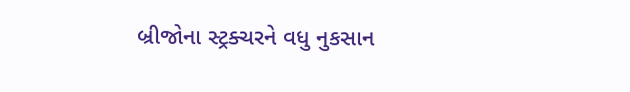બ્રીજોના સ્ટ્રક્ચરને વધુ નુકસાન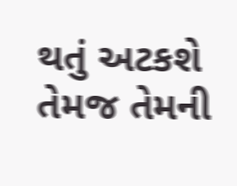થતું અટકશે તેમજ તેમની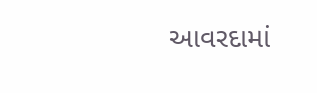આવરદામાં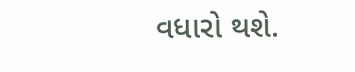વધારો થશે.